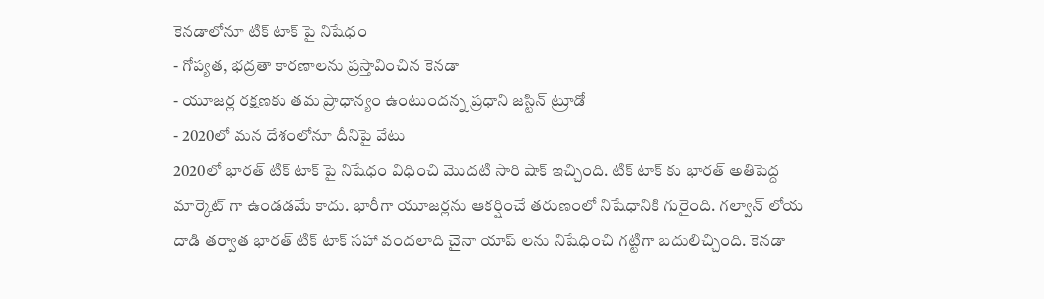కెనడాలోనూ టిక్ టాక్ పై నిషేధం
- గోప్యత, భద్రతా కారణాలను ప్రస్తావించిన కెనడా
- యూజర్ల రక్షణకు తమ ప్రాధాన్యం ఉంటుందన్న ప్రధాని జస్టిన్ ట్రూడో
- 2020లో మన దేశంలోనూ దీనిపై వేటు
2020లో భారత్ టిక్ టాక్ పై నిషేధం విధించి మొదటి సారి షాక్ ఇచ్చింది. టిక్ టాక్ కు భారత్ అతిపెద్ద మార్కెట్ గా ఉండడమే కాదు. భారీగా యూజర్లను ఆకర్షించే తరుణంలో నిషేధానికి గురైంది. గల్వాన్ లోయ దాడి తర్వాత భారత్ టిక్ టాక్ సహా వందలాది చైనా యాప్ లను నిషేధించి గట్టిగా బదులిచ్చింది. కెనడా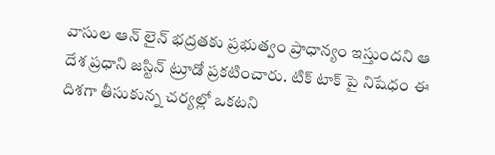వాసుల ఆన్ లైన్ భద్రతకు ప్రభుత్వం ప్రాధాన్యం ఇస్తుందని ఆ దేశ ప్రధాని జస్టిన్ ట్రూడో ప్రకటించారు. టిక్ టాక్ పై నిషేధం ఈ దిశగా తీసుకున్న చర్యల్లో ఒకటని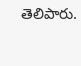తెలిపారు.